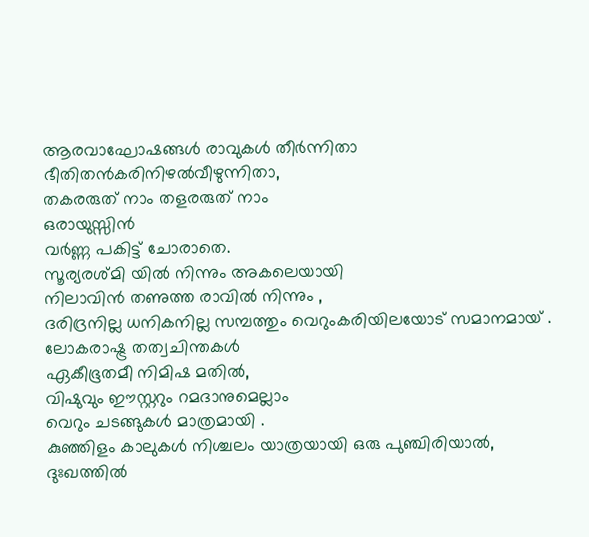ആരവാഘോഷങ്ങൾ രാവുകൾ തീർന്നിതാ
ഭീതിതൻകരിനിഴൽവീഴുന്നിതാ,
തകരരുത് നാം തളരരുത് നാം
ഒരായുസ്സിൻ
വർണ്ണ പകിട്ട് ചോരാതെ.
സൂര്യരശ്മി യിൽ നിന്നും അകലെയായി
നിലാവിൻ തണുത്ത രാവിൽ നിന്നും ,
ദരിദ്രനില്ല ധനികനില്ല സമ്പത്തും വെറുംകരിയിലയോട് സമാനമായ് .
ലോകരാഷ്ട്ര തത്വചിന്തകൾ
ഏകീഭൂതമീ നിമിഷ മതിൽ,
വിഷുവും ഈസ്റ്ററും റമദാനുമെല്ലാം
വെറും ചടങ്ങുകൾ മാത്രമായി .
കുഞ്ഞിളം കാലുകൾ നിശ്ചലം യാത്രയായി ഒരു പുഞ്ചിരിയാൽ,
ദുഃഖത്തിൽ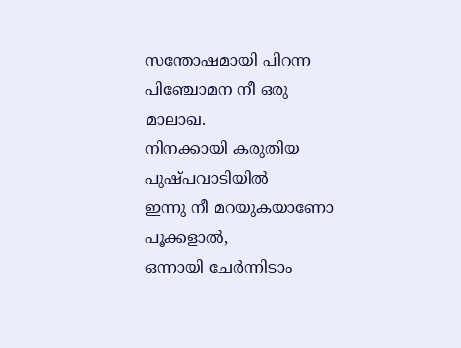സന്തോഷമായി പിറന്ന
പിഞ്ചോമന നീ ഒരു മാലാഖ.
നിനക്കായി കരുതിയ പുഷ്പവാടിയിൽ
ഇന്നു നീ മറയുകയാണോ പൂക്കളാൽ,
ഒന്നായി ചേർന്നിടാം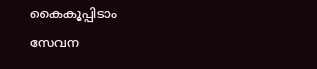കൈകൂപ്പിടാം
സേവന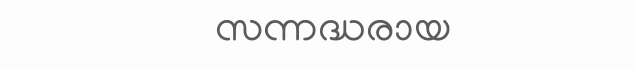സന്നദ്ധരായ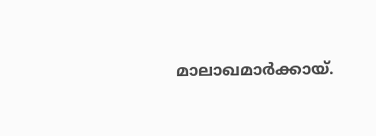മാലാഖമാർക്കായ്.